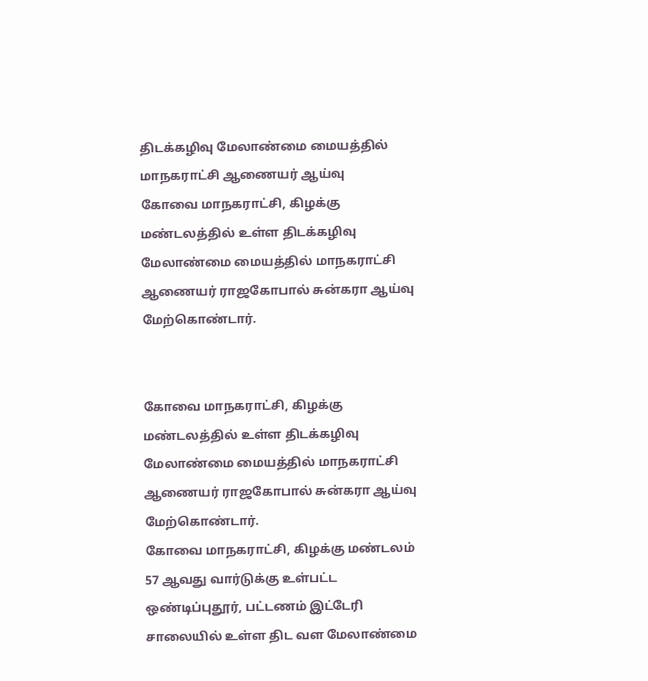திடக்கழிவு மேலாண்மை மையத்தில் மாநகராட்சி ஆணையர் ஆய்வு
கோவை மாநகராட்சி, கிழக்கு மண்டலத்தில் உள்ள திடக்கழிவு மேலாண்மை மையத்தில் மாநகராட்சி ஆணையர் ராஜகோபால் சுன்கரா ஆய்வு மேற்கொண்டார்.


கோவை மாநகராட்சி, கிழக்கு மண்டலத்தில் உள்ள திடக்கழிவு மேலாண்மை மையத்தில் மாநகராட்சி ஆணையர் ராஜகோபால் சுன்கரா ஆய்வு மேற்கொண்டார்.
கோவை மாநகராட்சி, கிழக்கு மண்டலம் 57 ஆவது வார்டுக்கு உள்பட்ட ஒண்டிப்புதூர், பட்டணம் இட்டேரி சாலையில் உள்ள திட வள மேலாண்மை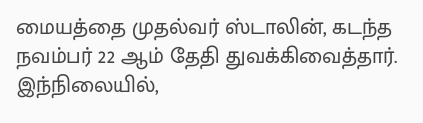மையத்தை முதல்வர் ஸ்டாலின், கடந்த நவம்பர் 22 ஆம் தேதி துவக்கிவைத்தார்.
இந்நிலையில்,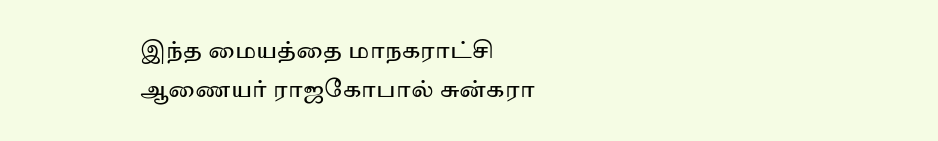இந்த மையத்தை மாநகராட்சி ஆணையர் ராஜகோபால் சுன்கரா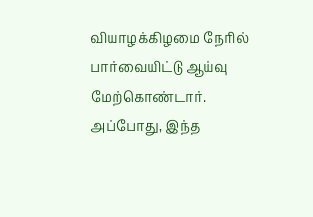வியாழக்கிழமை நேரில் பார்வையிட்டு ஆய்வு மேற்கொண்டார். அப்போது, இந்த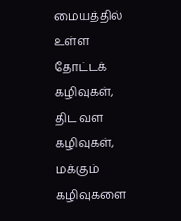மையத்தில் உள்ள தோட்டக் கழிவுகள், திட வள கழிவுகள், மக்கும் கழிவுகளை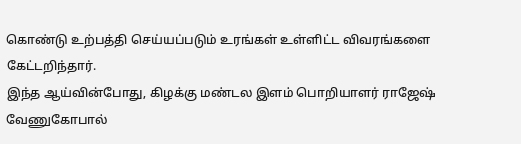கொண்டு உற்பத்தி செய்யப்படும் உரங்கள் உள்ளிட்ட விவரங்களை கேட்டறிந்தார்.
இந்த ஆய்வின்போது, கிழக்கு மண்டல இளம் பொறியாளர் ராஜேஷ் வேணுகோபால்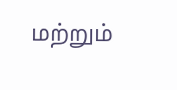மற்றும்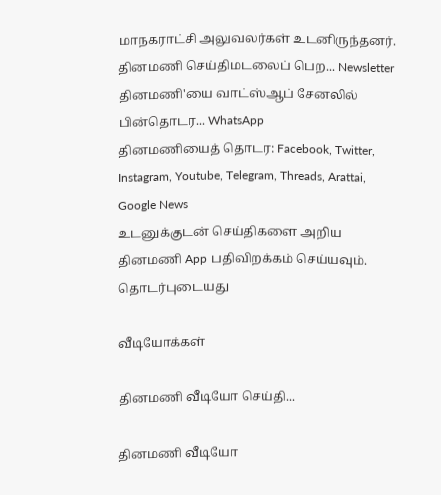மாநகராட்சி அலுவலர்கள் உடனிருந்தனர்.
தினமணி செய்திமடலைப் பெற... Newsletter
தினமணி'யை வாட்ஸ்ஆப் சேனலில் பின்தொடர... WhatsApp
தினமணியைத் தொடர: Facebook, Twitter, Instagram, Youtube, Telegram, Threads, Arattai, Google News
உடனுக்குடன் செய்திகளை அறிய தினமணி App பதிவிறக்கம் செய்யவும்.
தொடர்புடையது

வீடியோக்கள்

தினமணி வீடியோ செய்தி...

தினமணி வீடியோ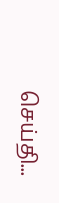செய்தி...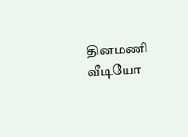தினமணி வீடியோ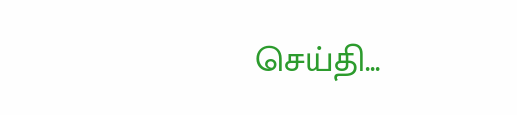செய்தி...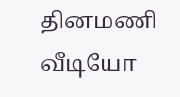தினமணி வீடியோ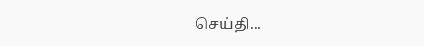செய்தி...